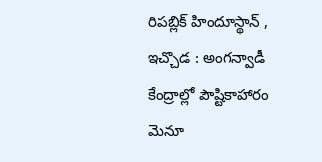రిపబ్లిక్ హిందూస్థాన్ , ఇచ్చొడ : అంగన్వాడీ కేంద్రాల్లో పౌష్టికాహారం మెనూ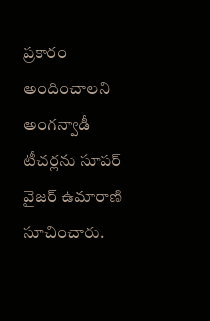ప్రకారం అందించాలని అంగన్వాడీ టీచర్లను సూపర్ వైజర్ ఉమారాణి సూచించారు.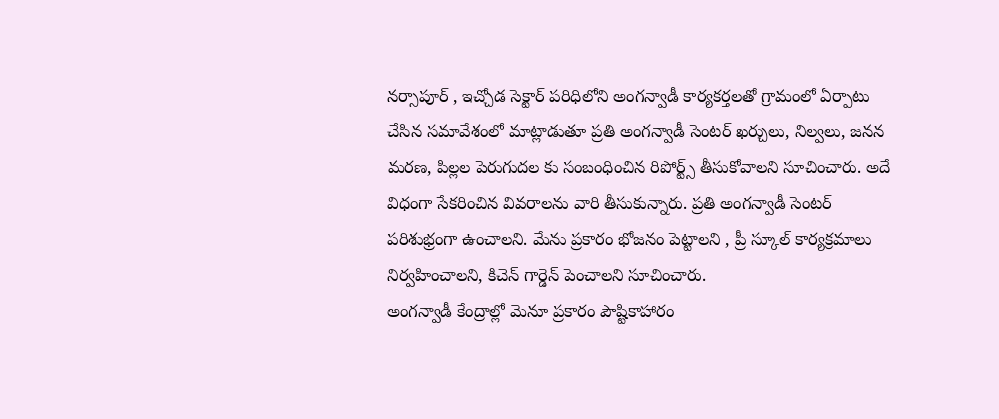నర్సాపూర్ , ఇచ్చోడ సెక్టార్ పరిధిలోని అంగన్వాడీ కార్యకర్తలతో గ్రామంలో ఏర్పాటు చేసిన సమావేశంలో మాట్లాడుతూ ప్రతి అంగన్వాడీ సెంటర్ ఖర్చులు, నిల్వలు, జనన మరణ, పిల్లల పెరుగుదల కు సంబంధించిన రిపోర్ట్స్ తీసుకోవాలని సూచించారు. అదే విధంగా సేకరించిన వివరాలను వారి తీసుకున్నారు. ప్రతి అంగన్వాడీ సెంటర్ పరిశుభ్రంగా ఉంచాలని. మేను ప్రకారం భోజనం పెట్టాలని , ప్రీ స్కూల్ కార్యక్రమాలు నిర్వహించాలని, కిచెన్ గార్డెన్ పెంచాలని సూచించారు.
అంగన్వాడీ కేంద్రాల్లో మెనూ ప్రకారం పౌష్టికాహారం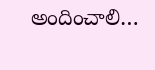అందించాలి…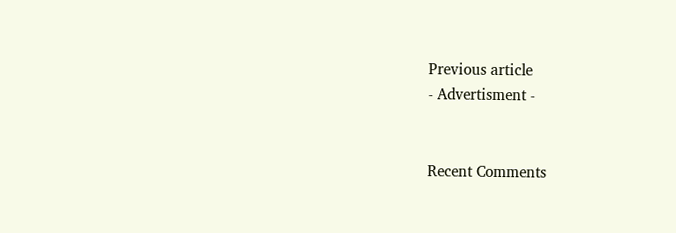Previous article
- Advertisment -


Recent Comments